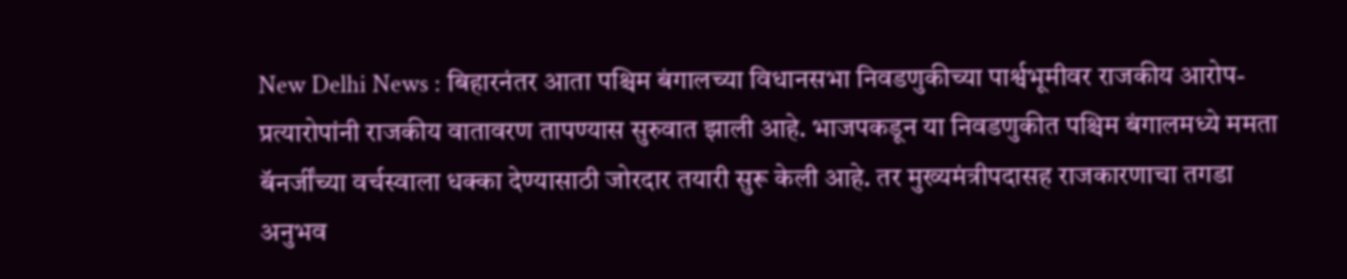New Delhi News : बिहारनंतर आता पश्चिम बंगालच्या विधानसभा निवडणुकीच्या पार्श्वभूमीवर राजकीय आरोप-प्रत्यारोपांनी राजकीय वातावरण तापण्यास सुरुवात झाली आहे. भाजपकडून या निवडणुकीत पश्चिम बंगालमध्ये ममता बॅनर्जींच्या वर्चस्वाला धक्का देण्यासाठी जोरदार तयारी सुरू केली आहे. तर मुख्यमंत्रीपदासह राजकारणाचा तगडा अनुभव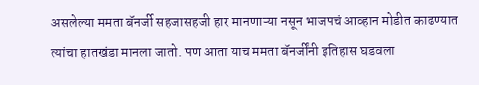असलेल्या ममता बॅनर्जी सहजासहजी हार मानणाऱ्या नसून भाजपचं आव्हान मोडीत काढण्यात त्यांचा हातखंडा मानला जातो. पण आता याच ममता बॅनर्जींनी इतिहास घडवला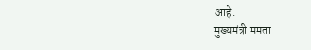आहे.
मुख्यमंत्री ममता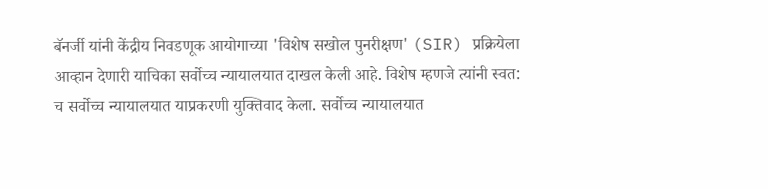बॅनर्जी यांनी केंद्रीय निवडणूक आयोगाच्या 'विशेष सखोल पुनरीक्षण' (SIR) प्रक्रियेला आव्हान देणारी याचिका सर्वोच्च न्यायालयात दाखल केली आहे. विशेष म्हणजे त्यांनी स्वत: च सर्वोच्च न्यायालयात याप्रकरणी युक्तिवाद केला. सर्वोच्च न्यायालयात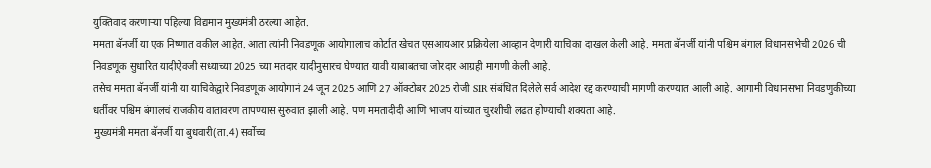युक्तिवाद करणाऱ्या पहिल्या विद्यमान मुख्यमंत्री ठरल्या आहेत.
ममता बॅनर्जी या एक निष्णात वकील आहेत. आता त्यांनी निवडणूक आयोगालाच कोर्टात खेचत एसआयआर प्रक्रियेला आव्हान देणारी याचिका दाखल केली आहे. ममता बॅनर्जी यांनी पश्चिम बंगाल विधानसभेची 2026 ची निवडणूक सुधारित यादीऐवजी सध्याच्या 2025 च्या मतदार यादीनुसारच घेण्यात यावी याबाबतचा जोरदार आग्रही मागणी केली आहे.
तसेच ममता बॅनर्जी यांनी या याचिकेद्वारे निवडणूक आयोगानं 24 जून 2025 आणि 27 ऑक्टोबर 2025 रोजी SIR संबंधित दिलेले सर्व आदेश रद्द करण्याची मागणी करण्यात आली आहे. आगामी विधानसभा निवडणुकीच्या धर्तीवर पश्चिम बंगालचं राजकीय वातावरण तापण्यास सुरुवात झाली आहे. पण ममतादीदी आणि भाजप यांच्यात चुरशीची लढत होण्याची शक्यता आहे.
मुख्यमंत्री ममता बॅनर्जी या बुधवारी(ता.4) सर्वोच्च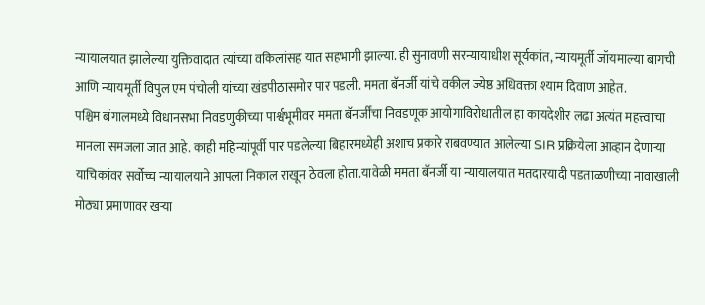न्यायालयात झालेल्या युक्तिवादात त्यांच्या वकिलांसह यात सहभागी झाल्या. ही सुनावणी सरन्यायाधीश सूर्यकांत, न्यायमूर्ती जॉयमाल्या बागची आणि न्यायमूर्ती विपुल एम पंचोली यांच्या खंडपीठासमोर पार पडली. ममता बॅनर्जी यांचे वकील ज्येष्ठ अधिवक्ता श्याम दिवाण आहेत.
पश्चिम बंगालमध्ये विधानसभा निवडणुकीच्या पार्श्वभूमीवर ममता बॅनर्जींचा निवडणूक आयोगाविरोधातील हा कायदेशीर लढा अत्यंत महत्त्वाचा मानला समजला जात आहे. काही महिन्यांपूर्वी पार पडलेल्या बिहारमध्येही अशाच प्रकारे राबवण्यात आलेल्या SIR प्रक्रियेला आव्हान देणाऱ्या याचिकांवर सर्वोच्च न्यायालयाने आपला निकाल राखून ठेवला होता.यावेळी ममता बॅनर्जी या न्यायालयात मतदारयादी पडताळणीच्या नावाखाली मोठ्या प्रमाणावर खऱ्या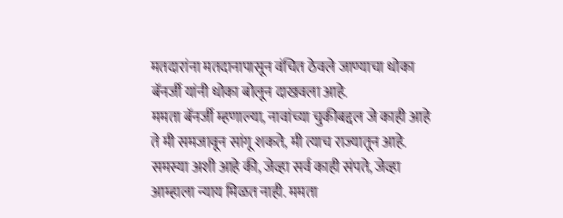मतदारांना मतदानापासून वंचित ठेवले जाण्याचा धोका बॅनर्जी यांनी धोका बोलून दाखवला आहे.
ममता बॅनर्जी म्हणाल्या, नावांच्या चुकीबद्दल जे काही आहे ते मी समजावून सांगू शकते, मी त्याच राज्यातून आहे. समस्या अशी आहे की, जेव्हा सर्व काही संपते, जेव्हा आम्हाला न्याय मिळत नाही. ममता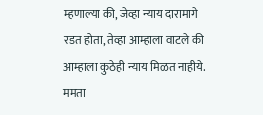म्हणाल्या की, जेव्हा न्याय दारामागे रडत होता, तेव्हा आम्हाला वाटले की आम्हाला कुठेही न्याय मिळत नाहीये.
ममता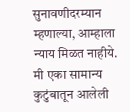सुनावणीदरम्यान म्हणाल्या, आम्हाला न्याय मिळत नाहीये. मी एका सामान्य कुटुंबातून आलेली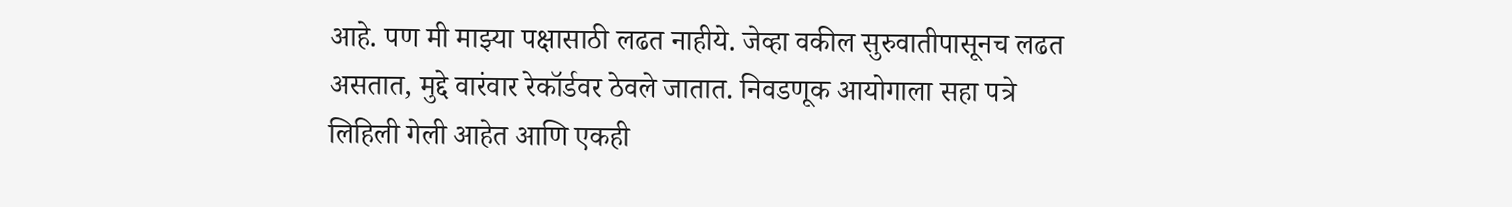आहे. पण मी माझ्या पक्षासाठी लढत नाहीये. जेव्हा वकील सुरुवातीपासूनच लढत असतात, मुद्दे वारंवार रेकॉर्डवर ठेवले जातात. निवडणूक आयोगाला सहा पत्रे लिहिली गेली आहेत आणि एकही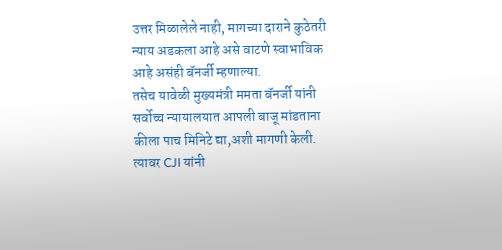उत्तर मिळालेले नाही, मागच्या दाराने कुठेतरी न्याय अडकला आहे असे वाटणे स्वाभाविक आहे असंही बॅनर्जी म्हणाल्या.
तसेच यावेळी मुख्यमंत्री ममता बॅनर्जी यांनी सर्वोच्च न्यायालयात आपली बाजू मांडताना कीला पाच मिनिटे द्या,अशी मागणी केली. त्यावर CJI यांनी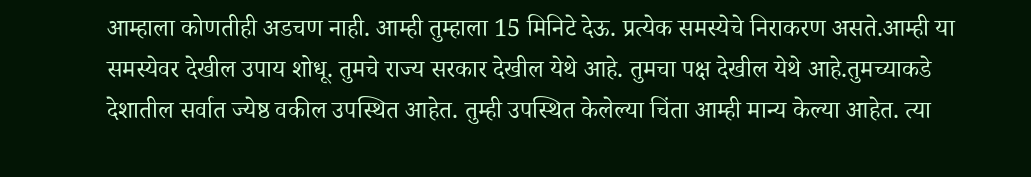आम्हाला कोणतीही अडचण नाही. आम्ही तुम्हाला 15 मिनिटे देऊ. प्रत्येक समस्येचे निराकरण असते.आम्ही या समस्येवर देखील उपाय शोधू. तुमचे राज्य सरकार देखील येथे आहे. तुमचा पक्ष देखील येथे आहे.तुमच्याकडे देशातील सर्वात ज्येष्ठ वकील उपस्थित आहेत. तुम्ही उपस्थित केलेल्या चिंता आम्ही मान्य केल्या आहेत. त्या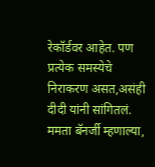रेकॉर्डवर आहेत. पण प्रत्येक समस्येचे निराकरण असत,असंही दीदी यांनी सांगितलं.
ममता बॅनर्जी म्हणाल्या,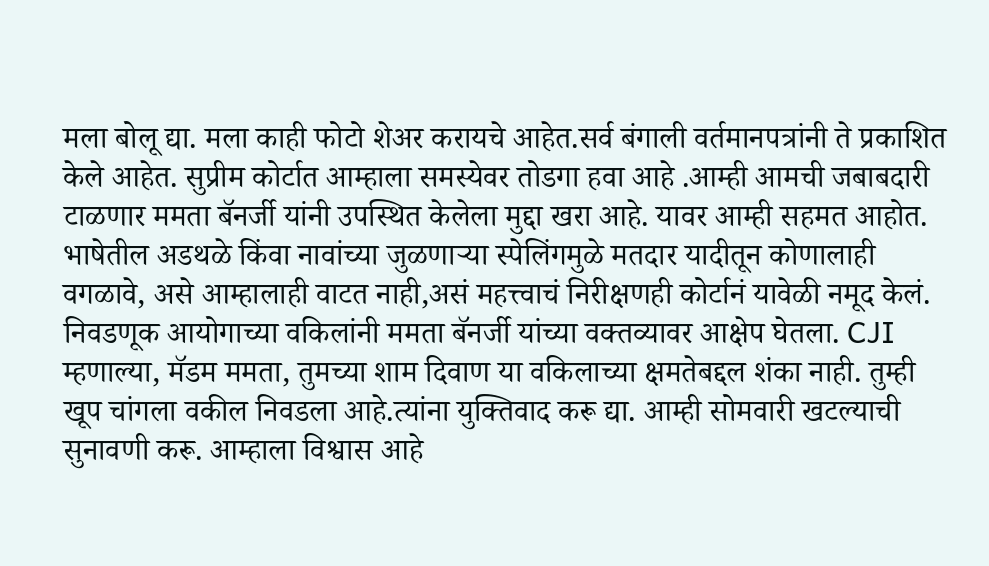मला बोलू द्या. मला काही फोटो शेअर करायचे आहेत.सर्व बंगाली वर्तमानपत्रांनी ते प्रकाशित केले आहेत. सुप्रीम कोर्टात आम्हाला समस्येवर तोडगा हवा आहे .आम्ही आमची जबाबदारी टाळणार ममता बॅनर्जी यांनी उपस्थित केलेला मुद्दा खरा आहे. यावर आम्ही सहमत आहोत. भाषेतील अडथळे किंवा नावांच्या जुळणाऱ्या स्पेलिंगमुळे मतदार यादीतून कोणालाही वगळावे, असे आम्हालाही वाटत नाही,असं महत्त्वाचं निरीक्षणही कोर्टानं यावेळी नमूद केलं.
निवडणूक आयोगाच्या वकिलांनी ममता बॅनर्जी यांच्या वक्तव्यावर आक्षेप घेतला. CJI म्हणाल्या, मॅडम ममता, तुमच्या शाम दिवाण या वकिलाच्या क्षमतेबद्दल शंका नाही. तुम्ही खूप चांगला वकील निवडला आहे.त्यांना युक्तिवाद करू द्या. आम्ही सोमवारी खटल्याची सुनावणी करू. आम्हाला विश्वास आहे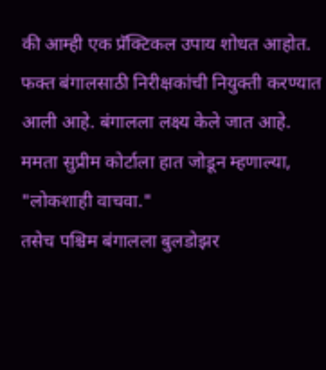की आम्ही एक प्रॅक्टिकल उपाय शोधत आहोत. फक्त बंगालसाठी निरीक्षकांची नियुक्ती करण्यात आली आहे. बंगालला लक्ष्य केले जात आहे. ममता सुप्रीम कोर्टाला हात जोडून म्हणाल्या, "लोकशाही वाचवा."
तसेच पश्चिम बंगालला बुलडोझर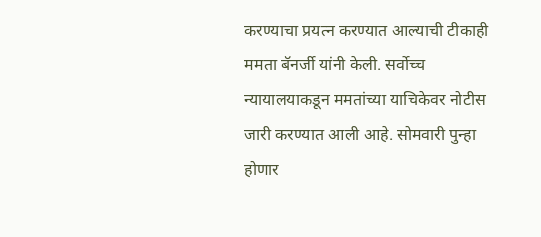करण्याचा प्रयत्न करण्यात आल्याची टीकाही ममता बॅनर्जी यांनी केली. सर्वोच्च न्यायालयाकडून ममतांच्या याचिकेवर नोटीस जारी करण्यात आली आहे. सोमवारी पुन्हा होणार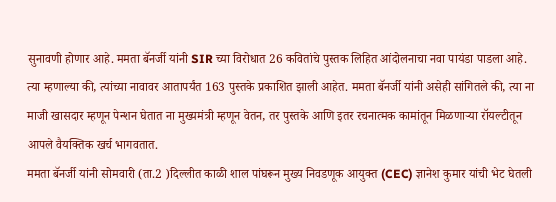सुनावणी होणार आहे. ममता बॅनर्जी यांनी SIR च्या विरोधात 26 कवितांचे पुस्तक लिहित आंदोलनाचा नवा पायंडा पाडला आहे.
त्या म्हणाल्या की, त्यांच्या नावावर आतापर्यंत 163 पुस्तके प्रकाशित झाली आहेत. ममता बॅनर्जी यांनी असेही सांगितले की, त्या ना माजी खासदार म्हणून पेन्शन घेतात ना मुख्यमंत्री म्हणून वेतन, तर पुस्तके आणि इतर रचनात्मक कामांतून मिळणाऱ्या रॉयल्टीतून आपले वैयक्तिक खर्च भागवतात.
ममता बॅनर्जी यांनी सोमवारी (ता.2 )दिल्लीत काळी शाल पांघरून मुख्य निवडणूक आयुक्त (CEC) ज्ञानेश कुमार यांची भेट घेतली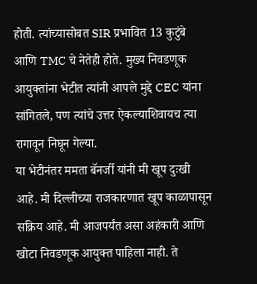होती. त्यांच्यासोबत SIR प्रभावित 13 कुटुंबे आणि TMC चे नेतेही होते. मुख्य निवडणूक आयुक्तांना भेटीत त्यांनी आपले मुद्दे CEC यांना सांगितले, पण त्यांचे उत्तर ऐकल्याशिवायच त्या रागावून निघून गेल्या.
या भेटीनंतर ममता बॅनर्जी यांनी मी खूप दुःखी आहे. मी दिल्लीच्या राजकारणात खूप काळापासून सक्रिय आहे. मी आजपर्यंत असा अहंकारी आणि खोटा निवडणूक आयुक्त पाहिला नाही. ते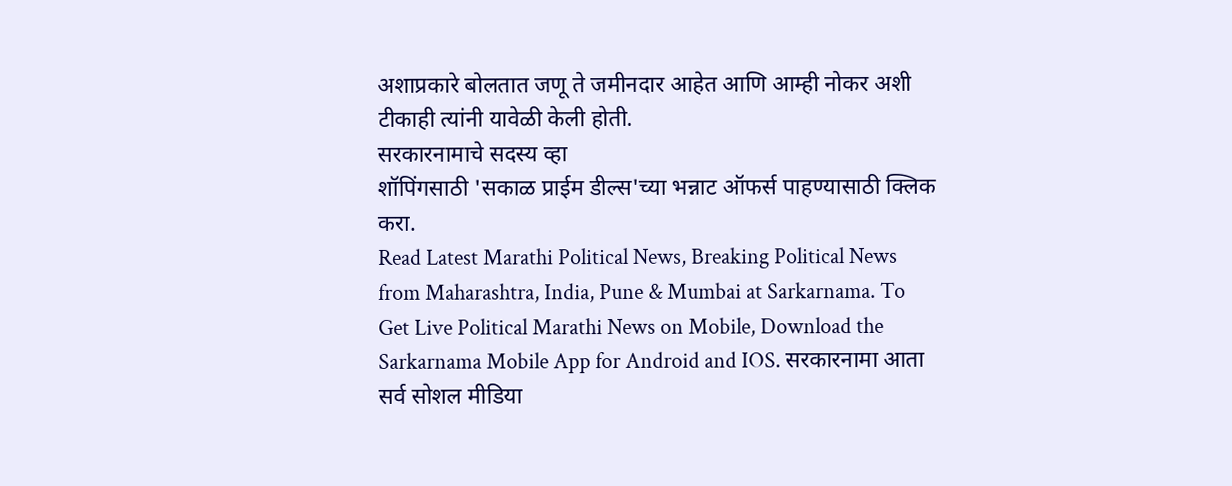अशाप्रकारे बोलतात जणू ते जमीनदार आहेत आणि आम्ही नोकर अशी टीकाही त्यांनी यावेळी केली होती.
सरकारनामाचे सदस्य व्हा
शॉपिंगसाठी 'सकाळ प्राईम डील्स'च्या भन्नाट ऑफर्स पाहण्यासाठी क्लिक करा.
Read Latest Marathi Political News, Breaking Political News from Maharashtra, India, Pune & Mumbai at Sarkarnama. To Get Live Political Marathi News on Mobile, Download the Sarkarnama Mobile App for Android and IOS. सरकारनामा आता सर्व सोशल मीडिया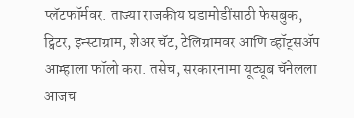प्लॅटफॉर्मवर. ताज्या राजकीय घडामोडींसाठी फेसबुक, ट्विटर, इन्स्टाग्राम, शेअर चॅट, टेलिग्रामवर आणि व्हॉट्सॲप आम्हाला फॉलो करा. तसेच, सरकारनामा यूट्यूब चॅनेलला आजच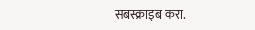सबस्क्राइब करा.